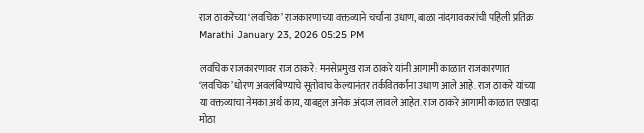राज ठाकरेंच्या ‘लवचिक’ राजकारणाच्या वक्तव्याने चर्चांना उधाण, बाळा नांदगावकरांची पहिली प्रतिक्र
Marathi January 23, 2026 05:25 PM

लवचिक राजकारणावर राज ठाकरे: मनसेप्रमुख राज ठाकरे यांनी आगामी काळात राजकारणात ‘लवचिक’ धोरण अवलंबिण्याचे सूतोवाच केल्यानंतर तर्कवितर्कांना उधाण आले आहे. राज ठाकरे यांच्या या वक्तव्याचा नेमका अर्थ काय, याबद्दल अनेक अंदाज लावले आहेत. राज ठाकरे आगामी काळात एखादा मोठा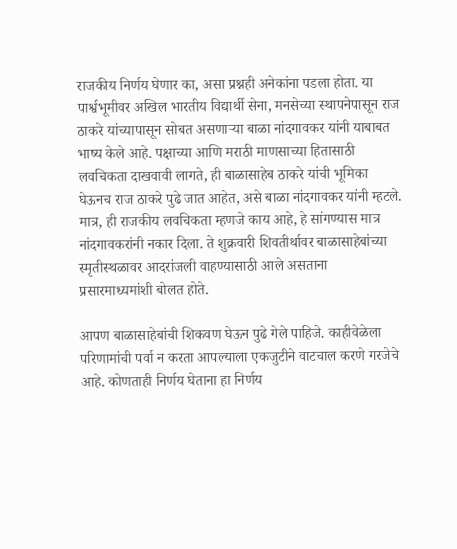राजकीय निर्णय घेणार का, असा प्रश्नही अनेकांना पडला होता. या पार्श्वभूमीवर अखिल भारतीय विद्यार्थी सेना, मनसेच्या स्थापनेपासून राज ठाकरे यांच्यापासून सोबत असणाऱ्या बाळा नांदगावकर यांनी याबाबत भाष्य केले आहे. पक्षाच्या आणि मराठी माणसाच्या हितासाठी लवचिकता दाखवावी लागते, ही बाळासाहेब ठाकरे यांची भूमिका घेऊनच राज ठाकरे पुढे जात आहेत, असे बाळा नांदगावकर यांनी म्हटले. मात्र, ही राजकीय लवचिकता म्हणजे काय आहे, हे सांगण्यास मात्र नांदगावकरांनी नकार दिला. ते शुक्रवारी शिवतीर्थावर बाळासाहेबांच्या स्मृतीस्थळावर आदरांजली वाहण्यासाठी आले असताना प्रसारमाध्यमांशी बोलत होते.

आपण बाळासाहेबांची शिकवण घेऊन पुढे गेले पाहिजे. काहीवेळेला परिणामांची पर्वा न करता आपल्याला एकजुटीने वाटचाल करणे गरजेचे आहे. कोणताही निर्णय घेताना हा निर्णय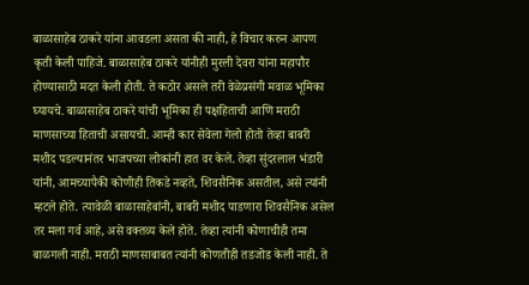बाळासाहेब ठाकरे यांना आवडला असता की नाही, हे विचार करुन आपण कृती केली पाहिजे. बाळासाहेब ठाकरे यांनीही मुरली देवरा यांना महापौर होण्यासाठी मदत केली होती. ते कठोर असले तरी वेळेप्रसंगी मवाळ भूमिका घ्यायचे. बाळासाहेब ठाकरे यांची भूमिका ही पक्षहिताची आणि मराठी माणसाच्या हिताची असायची. आम्ही कार सेवेला गेलो होतो तेव्हा बाबरी मशीद पडल्यानंतर भाजपच्या लोकांनी हात वर केले. तेव्हा सुंदरलाल भंडारी यांनी, आमच्यापैकी कोणीही तिकडे नव्हते, शिवसैनिक असतील, असे त्यांनी म्हटले होते. त्यावेळी बाळासाहेबांनी, बाबरी मशीद पाडणारा शिवसैनिक असेल तर मला गर्व आहे, असे वक्तव्य केले होते. तेव्हा त्यांनी कोणाचीही तमा बाळगली नाही. मराठी माणसाबाबत त्यांनी कोणतीही तडजोड केली नाही. ते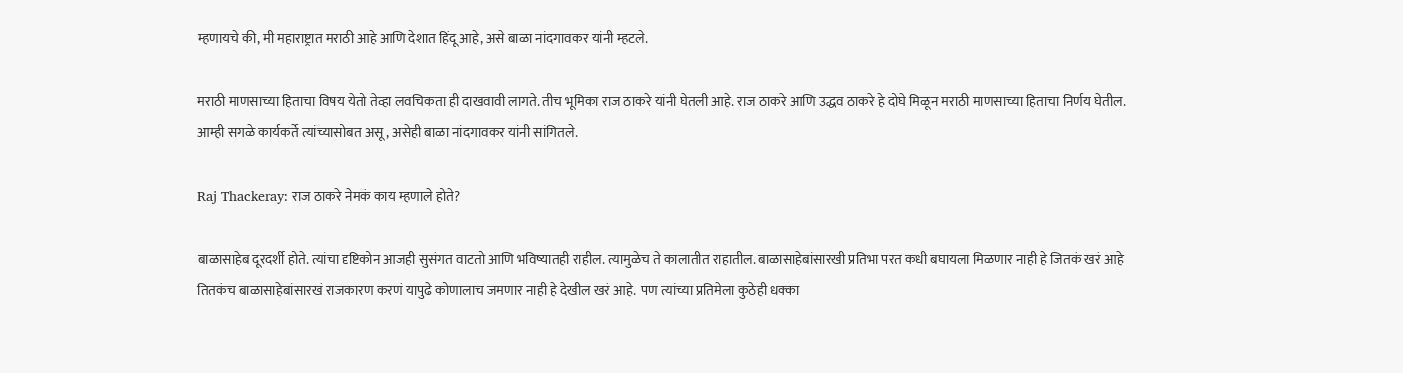म्हणायचे की, मी महाराष्ट्रात मराठी आहे आणि देशात हिंदू आहे, असे बाळा नांदगावकर यांनी म्हटले.

मराठी माणसाच्या हिताचा विषय येतो तेव्हा लवचिकता ही दाखवावी लागते. तीच भूमिका राज ठाकरे यांनी घेतली आहे. राज ठाकरे आणि उद्धव ठाकरे हे दोघे मिळून मराठी माणसाच्या हिताचा निर्णय घेतील. आम्ही सगळे कार्यकर्ते त्यांच्यासोबत असू, असेही बाळा नांदगावकर यांनी सांगितले.

Raj Thackeray: राज ठाकरे नेमकं काय म्हणाले होते?

बाळासाहेब दूरदर्शी होते. त्यांचा दृष्टिकोन आजही सुसंगत वाटतो आणि भविष्यातही राहील. त्यामुळेच ते कालातीत राहातील. बाळासाहेबांसारखी प्रतिभा परत कधी बघायला मिळणार नाही हे जितकं खरं आहे तितकंच बाळासाहेबांसारखं राजकारण करणं यापुढे कोणालाच जमणार नाही हे देखील खरं आहे.  पण त्यांच्या प्रतिमेला कुठेही धक्का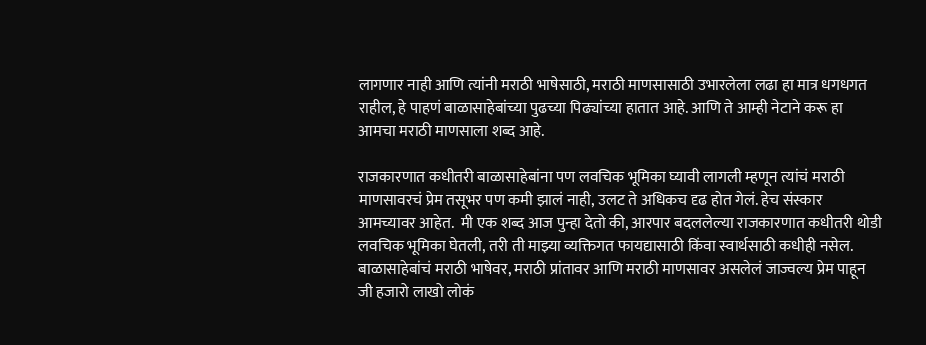लागणार नाही आणि त्यांनी मराठी भाषेसाठी, मराठी माणसासाठी उभारलेला लढा हा मात्र धगधगत राहील, हे पाहणं बाळासाहेबांच्या पुढच्या पिढ्यांच्या हातात आहे. आणि ते आम्ही नेटाने करू हा आमचा मराठी माणसाला शब्द आहे.

राजकारणात कधीतरी बाळासाहेबांना पण लवचिक भूमिका घ्यावी लागली म्हणून त्यांचं मराठी माणसावरचं प्रेम तसूभर पण कमी झालं नाही, उलट ते अधिकच दृढ होत गेलं. हेच संस्कार आमच्यावर आहेत.  मी एक शब्द आज पुन्हा देतो की, आरपार बदललेल्या राजकारणात कधीतरी थोडी लवचिक भूमिका घेतली, तरी ती माझ्या व्यक्तिगत फायद्यासाठी किंवा स्वार्थसाठी कधीही नसेल. बाळासाहेबांचं मराठी भाषेवर, मराठी प्रांतावर आणि मराठी माणसावर असलेलं जाज्वल्य प्रेम पाहून जी हजारो लाखो लोकं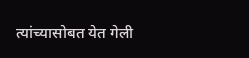त्यांच्यासोबत येत गेली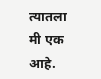त्यातला मी एक आहे.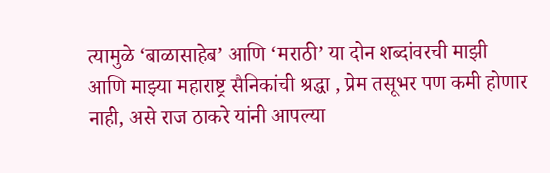त्यामुळे ‘बाळासाहेब’ आणि ‘मराठी’ या दोन शब्दांवरची माझी आणि माझ्या महाराष्ट्र सैनिकांची श्रद्धा , प्रेम तसूभर पण कमी होणार नाही, असे राज ठाकरे यांनी आपल्या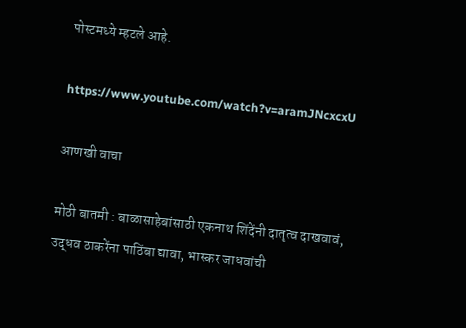पोस्टमध्ये म्हटले आहे.

https://www.youtube.com/watch?v=aramJNcxcxU

आणखी वाचा

मोठी बातमी : बाळासाहेबांसाठी एकनाथ शिंदेंनी दातृत्व दाखवावं, उद्धव ठाकरेंना पाठिंबा द्यावा, भास्कर जाधवांची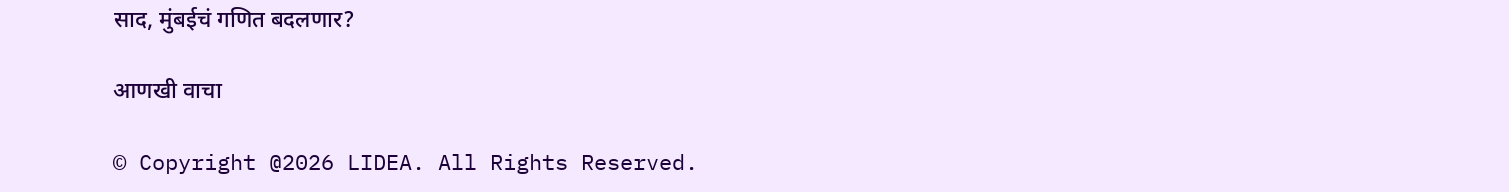साद, मुंबईचं गणित बदलणार?

आणखी वाचा

© Copyright @2026 LIDEA. All Rights Reserved.